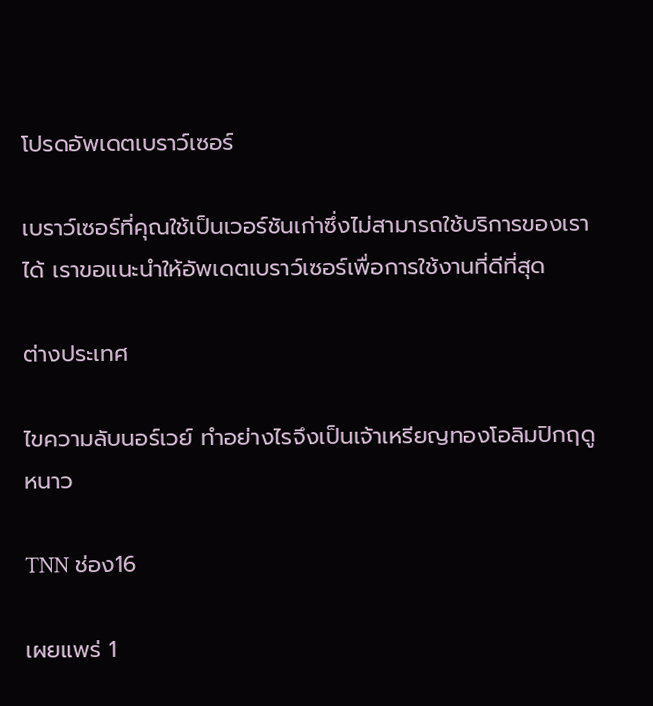โปรดอัพเดตเบราว์เซอร์

เบราว์เซอร์ที่คุณใช้เป็นเวอร์ชันเก่าซึ่งไม่สามารถใช้บริการของเราได้ เราขอแนะนำให้อัพเดตเบราว์เซอร์เพื่อการใช้งานที่ดีที่สุด

ต่างประเทศ

ไขความลับนอร์เวย์ ทำอย่างไรจึงเป็นเจ้าเหรียญทองโอลิมปิกฤดูหนาว

TNN ช่อง16

เผยแพร่ 1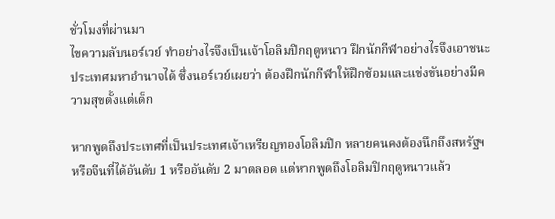ชั่วโมงที่ผ่านมา
ไขความลับนอร์เวย์ ทำอย่างไรจึงเป็นเจ้าโอลิมปิกฤดูหนาว ฝึกนักกีฬาอย่างไรจึงเอาชนะประเทศมหาอำนาจได้ ซึ่งนอร์เวย์เผยว่า ต้องฝึกนักกีฬาให้ฝึกซ้อมและแข่งขันอย่างมีความสุขตั้งแต่เด็ก

หากพูดถึงประเทศที่เป็นประเทศเจ้าเหรียญทองโอลิมปิก หลายคนคงต้องนึกถึงสหรัฐฯ หรือจีนที่ได้อันดับ 1 หรืออันดับ 2 มาตลอด แต่หากพูดถึงโอลิมปิกฤดูหนาวแล้ว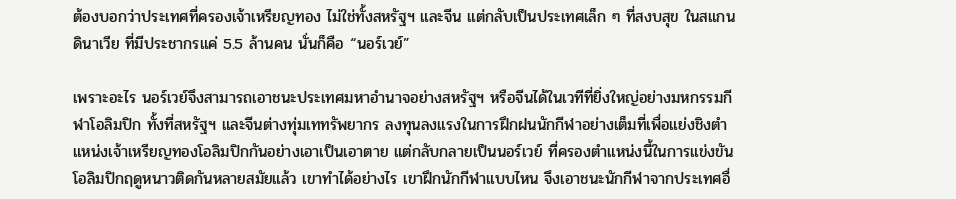ต้องบอกว่าประเทศที่ครองเจ้าเหรียญทอง ไม่ใช่ทั้งสหรัฐฯ และจีน แต่กลับเป็นประเทศเล็ก ๆ ที่สงบสุข ในสแกนดินาเวีย ที่มีประชากรแค่ 5.5 ล้านคน นั่นก็คือ “นอร์เวย์”

เพราะอะไร นอร์เวย์จึงสามารถเอาชนะประเทศมหาอำนาจอย่างสหรัฐฯ หรือจีนได้ในเวทีที่ยิ่งใหญ่อย่างมหกรรมกีฬาโอลิมปิก ทั้งที่สหรัฐฯ และจีนต่างทุ่มเททรัพยากร ลงทุนลงแรงในการฝึกฝนนักกีฬาอย่างเต็มที่เพื่อแย่งชิงตำแหน่งเจ้าเหรียญทองโอลิมปิกกันอย่างเอาเป็นเอาตาย แต่กลับกลายเป็นนอร์เวย์ ที่ครองตำแหน่งนี้ในการแข่งขันโอลิมปิกฤดูหนาวติดกันหลายสมัยแล้ว เขาทำได้อย่างไร เขาฝึกนักกีฬาแบบไหน จึงเอาชนะนักกีฬาจากประเทศอื่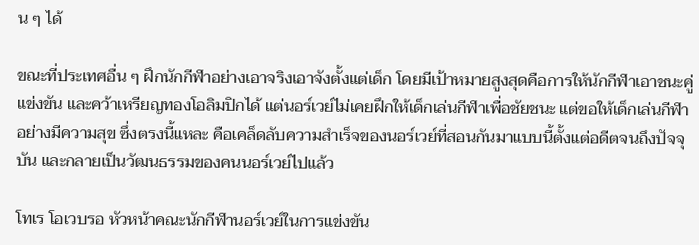น ๆ ได้

ขณะที่ประเทศอื่น ๆ ฝึกนักกีฬาอย่างเอาจริงเอาจังตั้งแต่เด็ก โดยมีเป้าหมายสูงสุดคือการให้นักกีฬาเอาชนะคู่แข่งขัน และคว้าเหรียญทองโอลิมปิกได้ แต่นอร์เวย์ไม่เคยฝึกให้เด็กเล่นกีฬาเพื่อชัยชนะ แต่ขอให้เด็กเล่นกีฬาอย่างมีความสุข ซึ่งตรงนี้แหละ คือเคล็ดลับความสำเร็จของนอร์เวย์ที่สอนกันมาแบบนี้ตั้งแต่อดีตจนถึงปัจจุบัน และกลายเป็นวัฒนธรรมของคนนอร์เวย์ไปแล้ว

โทเร โอเวบรอ หัวหน้าคณะนักกีฬานอร์เวย์ในการแข่งขัน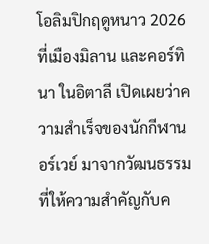โอลิมปิกฤดูหนาว 2026 ที่เมืองมิลาน และคอร์ทินา ในอิตาลี เปิดเผยว่าความสำเร็จของนักกีฬานอร์เวย์ มาจากวัฒนธรรมที่ให้ความสำคัญกับค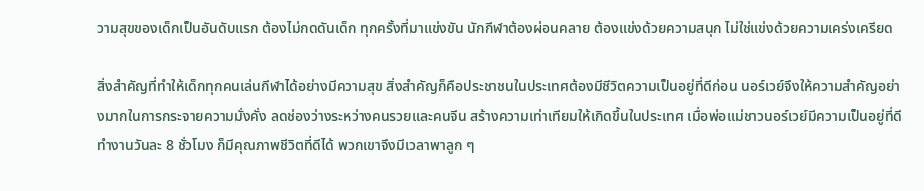วามสุขของเด็กเป็นอันดับแรก ต้องไม่กดดันเด็ก ทุกครั้งที่มาแข่งขัน นักกีฬาต้องผ่อนคลาย ต้องแข่งด้วยความสนุก ไม่ใช่แข่งด้วยความเคร่งเครียด

สิ่งสำคัญที่ทำให้เด็กทุกคนเล่นกีฬาได้อย่างมีความสุข สิ่งสำคัญก็คือประชาชนในประเทศต้องมีชีวิตความเป็นอยู่ที่ดีก่อน นอร์เวย์จึงให้ความสำคัญอย่างมากในการกระจายความมั่งคั่ง ลดช่องว่างระหว่างคนรวยและคนจีน สร้างความเท่าเทียมให้เกิดขึ้นในประเทศ เมื่อพ่อแม่ชาวนอร์เวย์มีความเป็นอยู่ที่ดี ทำงานวันละ 8 ชั่วโมง ก็มีคุณภาพชีวิตที่ดีได้ พวกเขาจึงมีเวลาพาลูก ๆ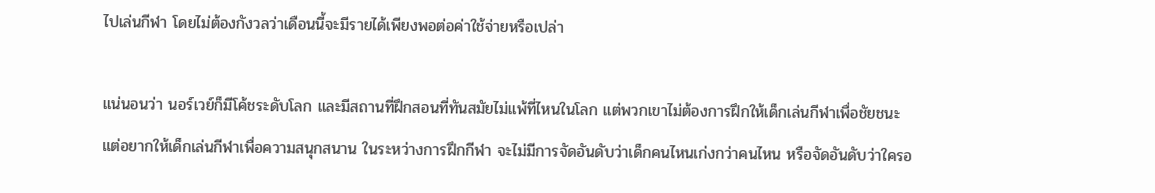ไปเล่นกีฬา โดยไม่ต้องกังวลว่าเดือนนี้จะมีรายได้เพียงพอต่อค่าใช้จ่ายหรือเปล่า

แน่นอนว่า นอร์เวย์ก็มีโค้ชระดับโลก และมีสถานที่ฝึกสอนที่ทันสมัยไม่แพ้ที่ไหนในโลก แต่พวกเขาไม่ต้องการฝึกให้เด็กเล่นกีฬาเพื่อชัยชนะ แต่อยากให้เด็กเล่นกีฬาเพื่อความสนุกสนาน ในระหว่างการฝึกกีฬา จะไม่มีการจัดอันดับว่าเด็กคนไหนเก่งกว่าคนไหน หรือจัดอันดับว่าใครอ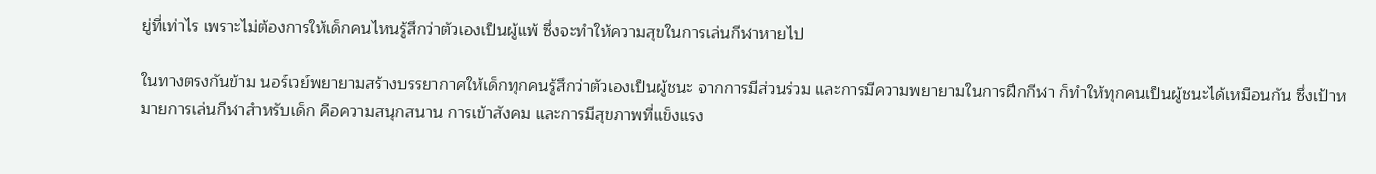ยู่ที่เท่าไร เพราะไม่ต้องการให้เด็กคนไหนรู้สึกว่าตัวเองเป็นผู้แพ้ ซึ่งจะทำให้ความสุขในการเล่นกีฬาหายไป

ในทางตรงกันข้าม นอร์เวย์พยายามสร้างบรรยากาศให้เด็กทุกคนรู้สึกว่าตัวเองเป็นผู้ชนะ จากการมีส่วนร่วม และการมีความพยายามในการฝึกกีฬา ก็ทำให้ทุกคนเป็นผู้ชนะได้เหมือนกัน ซึ่งเป้าหมายการเล่นกีฬาสำหรับเด็ก คือความสนุกสนาน การเข้าสังคม และการมีสุขภาพที่แข็งแรง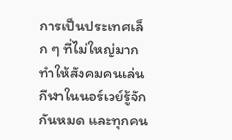การเป็นประเทศเล็ก ๆ ที่ไม่ใหญ่มาก ทำให้สังคมคนเล่นกีฬาในนอร์เวย์รู้จักกันหมด และทุกคน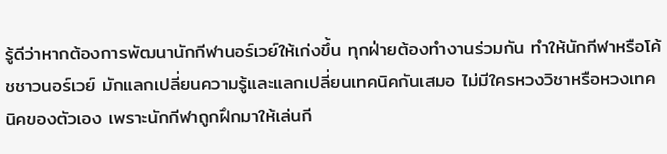รู้ดีว่าหากต้องการพัฒนานักกีฬานอร์เวย์ให้เก่งขึ้น ทุกฝ่ายต้องทำงานร่วมกัน ทำให้นักกีฬาหรือโค้ชชาวนอร์เวย์ มักแลกเปลี่ยนความรู้และแลกเปลี่ยนเทคนิคกันเสมอ ไม่มีใครหวงวิชาหรือหวงเทคนิคของตัวเอง เพราะนักกีฬาถูกฝึกมาให้เล่นกี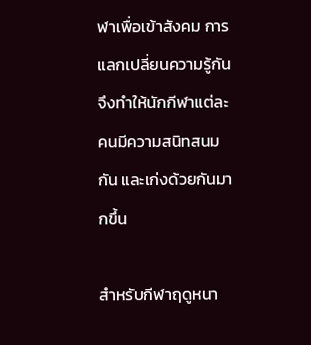ฬาเพื่อเข้าสังคม การแลกเปลี่ยนความรู้กันจึงทำให้นักกีฬาแต่ละคนมีความสนิทสนมกัน และเก่งด้วยกันมากขึ้น

สำหรับกีฬาฤดูหนา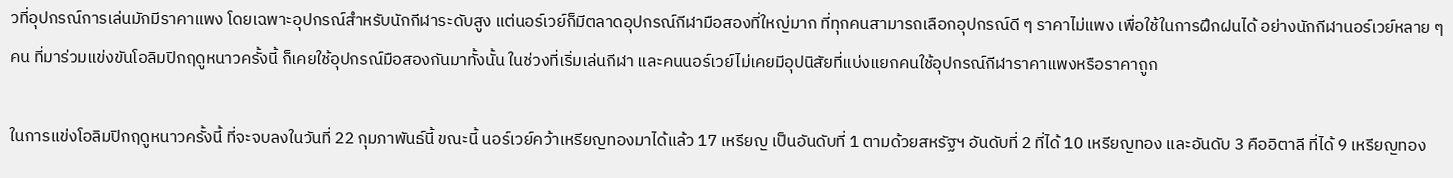วที่อุปกรณ์การเล่นมักมีราคาแพง โดยเฉพาะอุปกรณ์สำหรับนักกีฬาระดับสูง แต่นอร์เวย์ก็มีตลาดอุปกรณ์กีฬามือสองที่ใหญ่มาก ที่ทุกคนสามารถเลือกอุปกรณ์ดี ๆ ราคาไม่แพง เพื่อใช้ในการฝึกฝนได้ อย่างนักกีฬานอร์เวย์หลาย ๆ คน ที่มาร่วมแข่งขันโอลิมปิกฤดูหนาวครั้งนี้ ก็เคยใช้อุปกรณ์มือสองกันมาทั้งนั้น ในช่วงที่เริ่มเล่นกีฬา และคนนอร์เวย์ไม่เคยมีอุปนิสัยที่แบ่งแยกคนใช้อุปกรณ์กีฬาราคาแพงหรือราคาถูก

ในการแข่งโอลิมปิกฤดูหนาวครั้งนี้ ที่จะจบลงในวันที่ 22 กุมภาพันธ์นี้ ขณะนี้ นอร์เวย์คว้าเหรียญทองมาได้แล้ว 17 เหรียญ เป็นอันดับที่ 1 ตามด้วยสหรัฐฯ อันดับที่ 2 ที่ได้ 10 เหรียญทอง และอันดับ 3 คืออิตาลี ที่ได้ 9 เหรียญทอง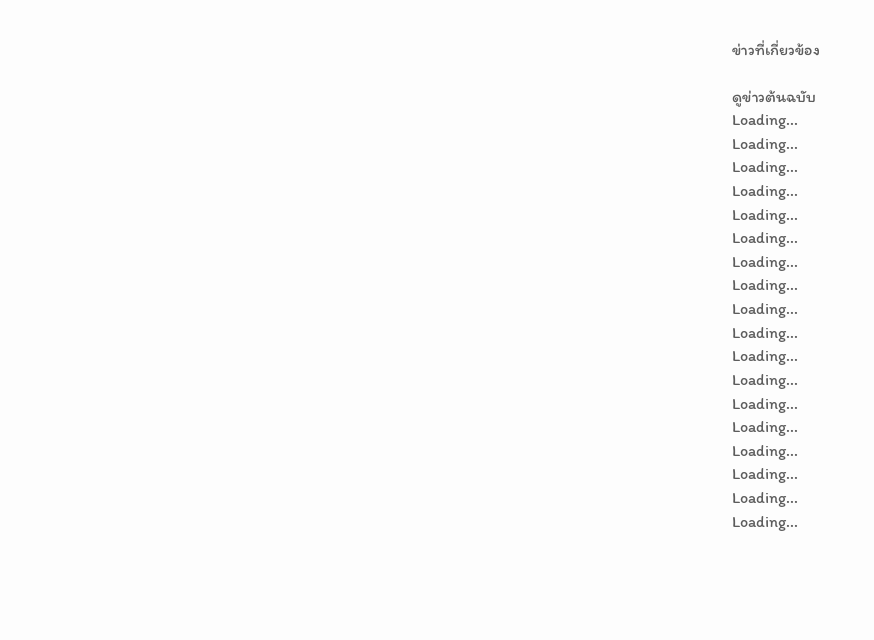ข่าวที่เกี่ยวข้อง

ดูข่าวต้นฉบับ
Loading...
Loading...
Loading...
Loading...
Loading...
Loading...
Loading...
Loading...
Loading...
Loading...
Loading...
Loading...
Loading...
Loading...
Loading...
Loading...
Loading...
Loading...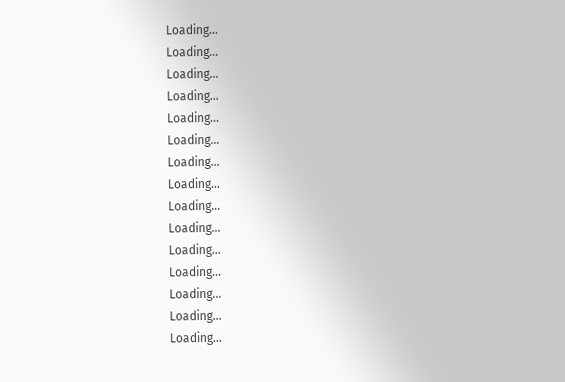Loading...
Loading...
Loading...
Loading...
Loading...
Loading...
Loading...
Loading...
Loading...
Loading...
Loading...
Loading...
Loading...
Loading...
Loading...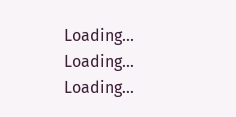Loading...
Loading...
Loading...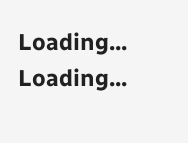Loading...
Loading...